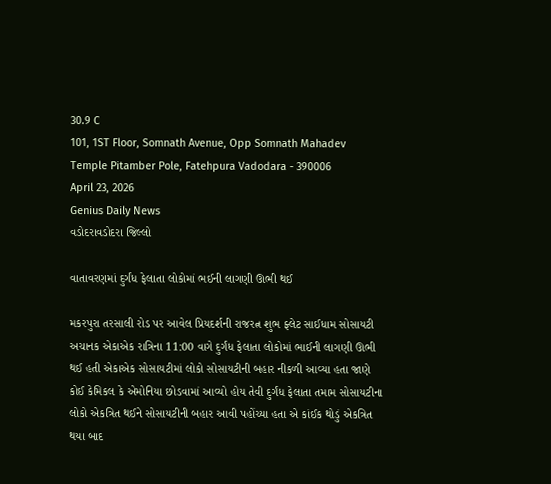30.9 C
101, 1ST Floor, Somnath Avenue, Opp Somnath Mahadev Temple Pitamber Pole, Fatehpura Vadodara - 390006
April 23, 2026
Genius Daily News
વડોદરાવડોદરા જિલ્લો

વાતાવરણમાં દુર્ગંધ ફેલાતા લોકોમાં ભઈની લાગણી ઊભી થઈ

મકરપુરા તરસાલી રોડ પર આવેલ પ્રિયદર્શની રાજરત્ન શુભ ફ્લેટ સાઈધામ સોસાયટી અચાનક એકાએક રાત્રિના 11:00 વાગે દુર્ગંધ ફેલાતા લોકોમાં ભાઈની લાગણી ઊભી થઈ હતી એકાએક સોસાયટીમાં લોકો સોસાયટીની બહાર નીકળી આવ્યા હતા જાણે કોઈ કેમિકલ કે એમોનિયા છોડવામાં આવ્યો હોય તેવી દુર્ગંધ ફેલાતા તમામ સોસાયટીના લોકો એકત્રિત થઈને સોસાયટીની બહાર આવી પહોંચ્યા હતા એ કાંઈક થોડું એકત્રિત થયા બાદ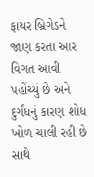ફાયર બ્રિગેડને જાણ કરતા આર વિગત આવી પહોંચ્યું છે અને દુર્ગંધનું કારણ શોધ ખોળ ચાલી રહી છે સાથે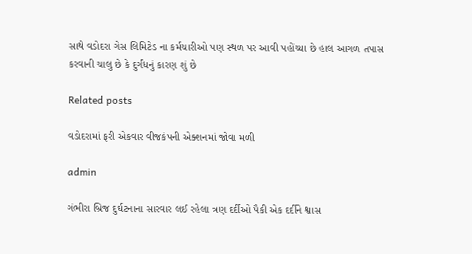સાથે વડોદરા ગેસ લિમિટેડ ના કર્મચારીઓ પણ સ્થળ પર આવી પહોંચ્યા છે હાલ આગળ તપાસ કરવાની ચાલુ છે કે દુર્ગંધનું કારણ શું છે

Related posts

વડોદરામાં ફરી એકવાર વીજકંપની એક્શનમાં જોવા મળી

admin

ગંભીરા બ્રિજ દુર્ઘટનાના સારવાર લઈ રહેલા ત્રણ દર્દીઓ પૈકી એક દર્દીને શ્વાસ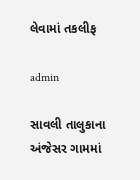લેવામાં તકલીફ

admin

સાવલી તાલુકાના અંજેસર ગામમાં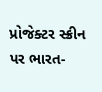પ્રોજેક્ટર સ્ક્રીન પર ભારત-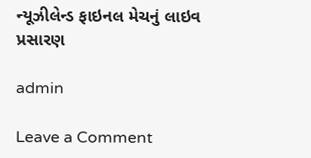ન્યૂઝીલેન્ડ ફાઇનલ મેચનું લાઇવ પ્રસારણ

admin

Leave a Comment